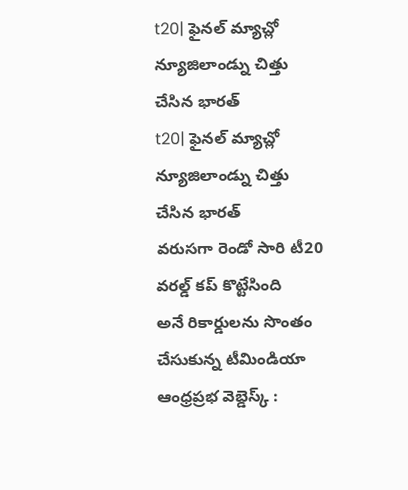t20| ఫైనల్ మ్యాచ్లో న్యూజిలాండ్ను చిత్తు చేసిన భారత్
t20| ఫైనల్ మ్యాచ్లో న్యూజిలాండ్ను చిత్తు చేసిన భారత్
వరుసగా రెండో సారి టీ20 వరల్డ్ కప్ కొట్టేసింది
అనే రికార్డులను సొంతం చేసుకున్న టీమిండియా
ఆంధ్రప్రభ వెబ్డెస్క్ :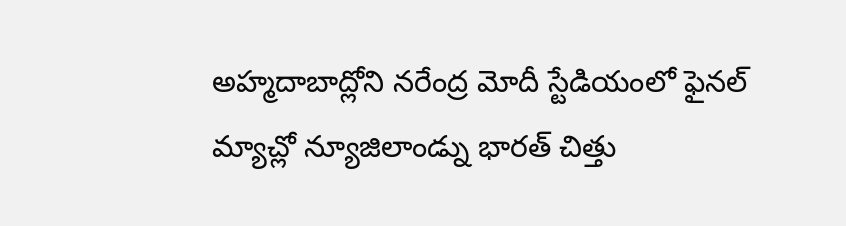అహ్మదాబాద్లోని నరేంద్ర మోదీ స్టేడియంలో ఫైనల్ మ్యాచ్లో న్యూజిలాండ్ను భారత్ చిత్తు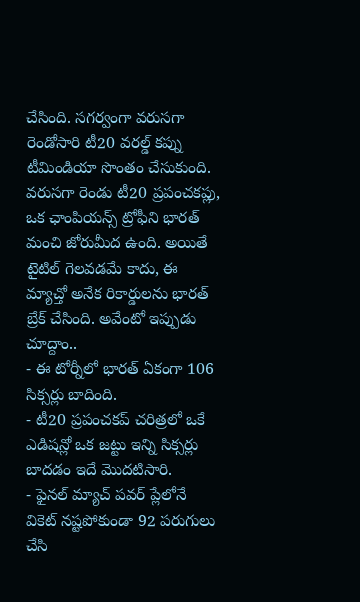చేసింది. సగర్వంగా వరుసగా రెండోసారి టీ20 వరల్డ్ కప్ను టీమిండియా సొంతం చేసుకుంది. వరుసగా రెండు టీ20 ప్రపంచకప్లు, ఒక ఛాంపియన్స్ ట్రోఫీని భారత్ మంచి జోరుమీద ఉంది. అయితే టైటిల్ గెలవడమే కాదు, ఈ మ్యాచ్తో అనేక రికార్డులను భారత్ బ్రేక్ చేసింది. అవేంటో ఇప్పుడు చూద్దాం..
- ఈ టోర్నీలో భారత్ ఏకంగా 106 సిక్సర్లు బాదింది.
- టీ20 ప్రపంచకప్ చరిత్రలో ఒకే ఎడిషన్లో ఒక జట్టు ఇన్ని సిక్సర్లు బాదడం ఇదే మొదటిసారి.
- ఫైనల్ మ్యాచ్ పవర్ ప్లేలోనే వికెట్ నష్టపోకుండా 92 పరుగులు చేసి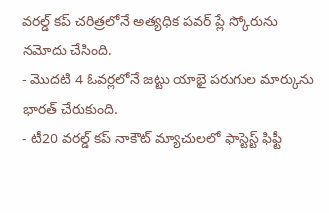వరల్డ్ కప్ చరిత్రలోనే అత్యధిక పవర్ ప్లే స్కోరును నమోదు చేసింది.
- మొదటి 4 ఓవర్లలోనే జట్టు యాభై పరుగుల మార్కును భారత్ చేరుకుంది.
- టీ20 వరల్డ్ కప్ నాకౌట్ మ్యాచులలో ఫాస్టెస్ట్ ఫిఫ్టీ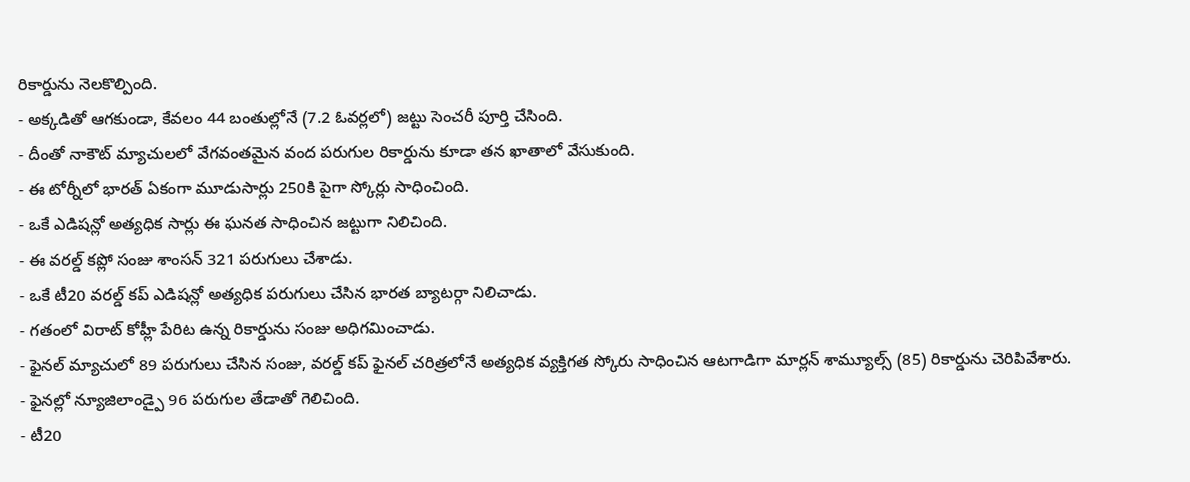రికార్డును నెలకొల్పింది.
- అక్కడితో ఆగకుండా, కేవలం 44 బంతుల్లోనే (7.2 ఓవర్లలో) జట్టు సెంచరీ పూర్తి చేసింది.
- దీంతో నాకౌట్ మ్యాచులలో వేగవంతమైన వంద పరుగుల రికార్డును కూడా తన ఖాతాలో వేసుకుంది.
- ఈ టోర్నీలో భారత్ ఏకంగా మూడుసార్లు 250కి పైగా స్కోర్లు సాధించింది.
- ఒకే ఎడిషన్లో అత్యధిక సార్లు ఈ ఘనత సాధించిన జట్టుగా నిలిచింది.
- ఈ వరల్డ్ కప్లో సంజు శాంసన్ 321 పరుగులు చేశాడు.
- ఒకే టీ20 వరల్డ్ కప్ ఎడిషన్లో అత్యధిక పరుగులు చేసిన భారత బ్యాటర్గా నిలిచాడు.
- గతంలో విరాట్ కోహ్లీ పేరిట ఉన్న రికార్డును సంజు అధిగమించాడు.
- ఫైనల్ మ్యాచులో 89 పరుగులు చేసిన సంజు, వరల్డ్ కప్ ఫైనల్ చరిత్రలోనే అత్యధిక వ్యక్తిగత స్కోరు సాధించిన ఆటగాడిగా మార్లన్ శామ్యూల్స్ (85) రికార్డును చెరిపివేశారు.
- ఫైనల్లో న్యూజిలాండ్పై 96 పరుగుల తేడాతో గెలిచింది.
- టీ20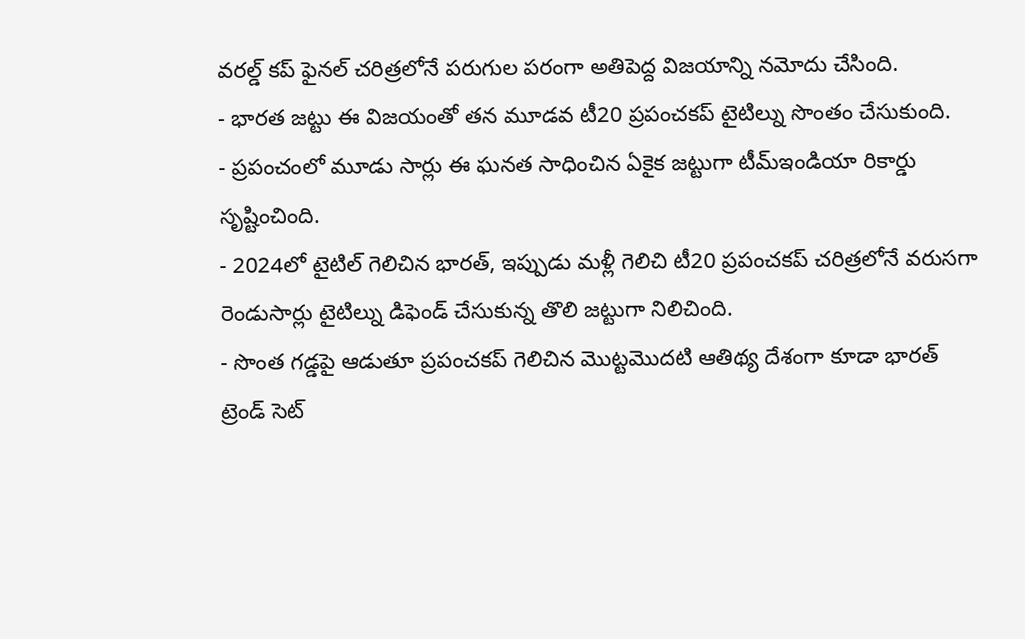వరల్డ్ కప్ ఫైనల్ చరిత్రలోనే పరుగుల పరంగా అతిపెద్ద విజయాన్ని నమోదు చేసింది.
- భారత జట్టు ఈ విజయంతో తన మూడవ టీ20 ప్రపంచకప్ టైటిల్ను సొంతం చేసుకుంది.
- ప్రపంచంలో మూడు సార్లు ఈ ఘనత సాధించిన ఏకైక జట్టుగా టీమ్ఇండియా రికార్డు సృష్టించింది.
- 2024లో టైటిల్ గెలిచిన భారత్, ఇప్పుడు మళ్లీ గెలిచి టీ20 ప్రపంచకప్ చరిత్రలోనే వరుసగా రెండుసార్లు టైటిల్ను డిఫెండ్ చేసుకున్న తొలి జట్టుగా నిలిచింది.
- సొంత గడ్డపై ఆడుతూ ప్రపంచకప్ గెలిచిన మొట్టమొదటి ఆతిథ్య దేశంగా కూడా భారత్ ట్రెండ్ సెట్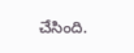చేసింది.